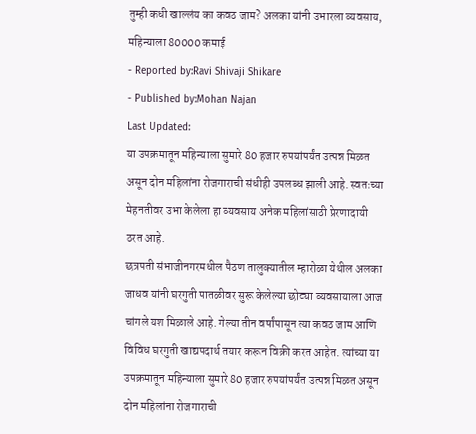तुम्ही कधी खाल्लंय का कवठ जाम? अलका यांनी उभारला व्यवसाय, महिन्याला 80000 कमाई
- Reported by:Ravi Shivaji Shikare
- Published by:Mohan Najan
Last Updated:
या उपक्रमातून महिन्याला सुमारे 80 हजार रुपयांपर्यंत उत्पन्न मिळत असून दोन महिलांना रोजगाराची संधीही उपलब्ध झाली आहे. स्वतःच्या मेहनतीवर उभा केलेला हा व्यवसाय अनेक महिलांसाठी प्रेरणादायी ठरत आहे.
छत्रपती संभाजीनगरमधील पैठण तालुक्यातील म्हारोळा येथील अलका जाधव यांनी घरगुती पातळीवर सुरू केलेल्या छोट्या व्यवसायाला आज चांगले यश मिळाले आहे. गेल्या तीन वर्षांपासून त्या कवठ जाम आणि विविध घरगुती खाद्यपदार्थ तयार करून विक्री करत आहेत. त्यांच्या या उपक्रमातून महिन्याला सुमारे 80 हजार रुपयांपर्यंत उत्पन्न मिळत असून दोन महिलांना रोजगाराची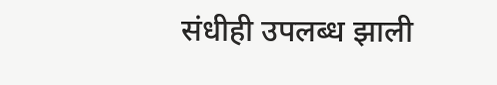संधीही उपलब्ध झाली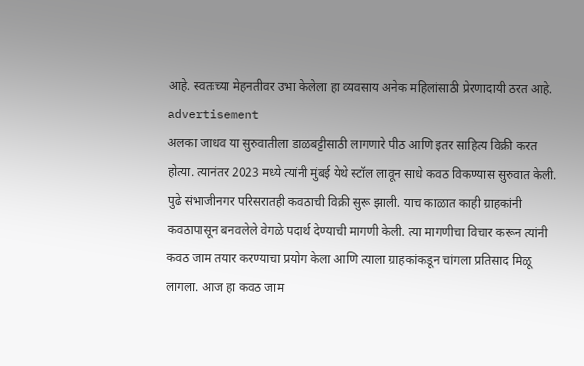आहे. स्वतःच्या मेहनतीवर उभा केलेला हा व्यवसाय अनेक महिलांसाठी प्रेरणादायी ठरत आहे.
advertisement
अलका जाधव या सुरुवातीला डाळबट्टीसाठी लागणारे पीठ आणि इतर साहित्य विक्री करत होत्या. त्यानंतर 2023 मध्ये त्यांनी मुंबई येथे स्टॉल लावून साधे कवठ विकण्यास सुरुवात केली. पुढे संभाजीनगर परिसरातही कवठाची विक्री सुरू झाली. याच काळात काही ग्राहकांनी कवठापासून बनवलेले वेगळे पदार्थ देण्याची मागणी केली. त्या मागणीचा विचार करून त्यांनी कवठ जाम तयार करण्याचा प्रयोग केला आणि त्याला ग्राहकांकडून चांगला प्रतिसाद मिळू लागला. आज हा कवठ जाम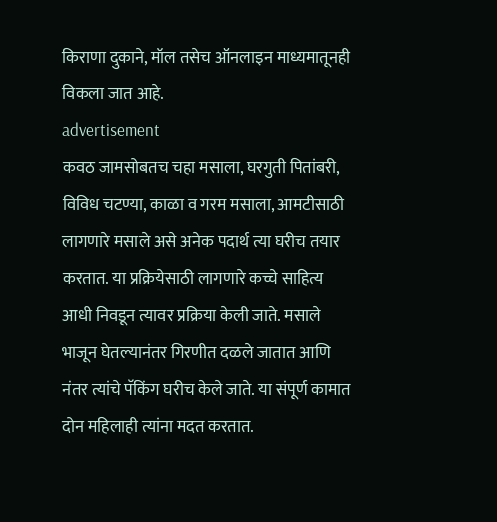किराणा दुकाने, मॉल तसेच ऑनलाइन माध्यमातूनही विकला जात आहे.
advertisement
कवठ जामसोबतच चहा मसाला, घरगुती पितांबरी, विविध चटण्या, काळा व गरम मसाला, आमटीसाठी लागणारे मसाले असे अनेक पदार्थ त्या घरीच तयार करतात. या प्रक्रियेसाठी लागणारे कच्चे साहित्य आधी निवडून त्यावर प्रक्रिया केली जाते. मसाले भाजून घेतल्यानंतर गिरणीत दळले जातात आणि नंतर त्यांचे पॅकिंग घरीच केले जाते. या संपूर्ण कामात दोन महिलाही त्यांना मदत करतात.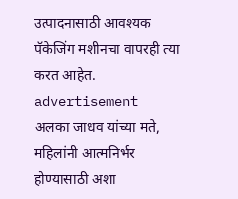उत्पादनासाठी आवश्यक पॅकेजिंग मशीनचा वापरही त्या करत आहेत.
advertisement
अलका जाधव यांच्या मते, महिलांनी आत्मनिर्भर होण्यासाठी अशा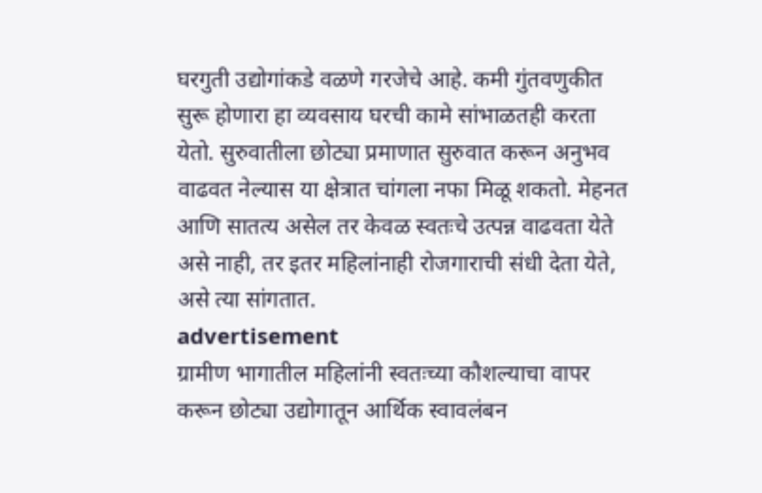घरगुती उद्योगांकडे वळणे गरजेचे आहे. कमी गुंतवणुकीत सुरू होणारा हा व्यवसाय घरची कामे सांभाळतही करता येतो. सुरुवातीला छोट्या प्रमाणात सुरुवात करून अनुभव वाढवत नेल्यास या क्षेत्रात चांगला नफा मिळू शकतो. मेहनत आणि सातत्य असेल तर केवळ स्वतःचे उत्पन्न वाढवता येते असे नाही, तर इतर महिलांनाही रोजगाराची संधी देता येते, असे त्या सांगतात.
advertisement
ग्रामीण भागातील महिलांनी स्वतःच्या कौशल्याचा वापर करून छोट्या उद्योगातून आर्थिक स्वावलंबन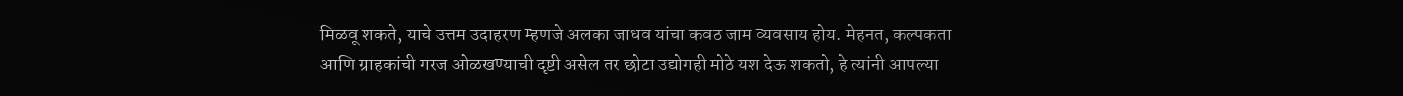मिळवू शकते, याचे उत्तम उदाहरण म्हणजे अलका जाधव यांचा कवठ जाम व्यवसाय होय. मेहनत, कल्पकता आणि ग्राहकांची गरज ओळखण्याची दृष्टी असेल तर छोटा उद्योगही मोठे यश देऊ शकतो, हे त्यांनी आपल्या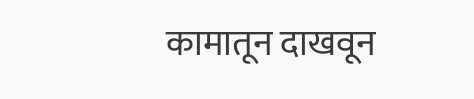कामातून दाखवून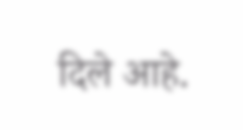दिले आहे.